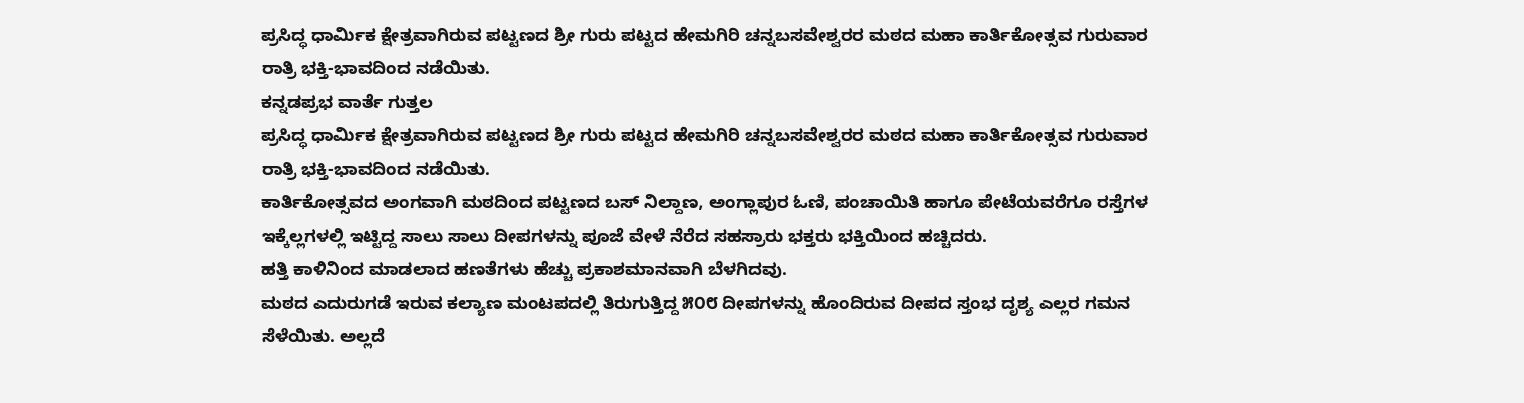ಪ್ರಸಿದ್ಧ ಧಾರ್ಮಿಕ ಕ್ಷೇತ್ರವಾಗಿರುವ ಪಟ್ಟಣದ ಶ್ರೀ ಗುರು ಪಟ್ಟದ ಹೇಮಗಿರಿ ಚನ್ನಬಸವೇಶ್ವರರ ಮಠದ ಮಹಾ ಕಾರ್ತಿಕೋತ್ಸವ ಗುರುವಾರ ರಾತ್ರಿ ಭಕ್ತಿ-ಭಾವದಿಂದ ನಡೆಯಿತು.
ಕನ್ನಡಪ್ರಭ ವಾರ್ತೆ ಗುತ್ತಲ
ಪ್ರಸಿದ್ಧ ಧಾರ್ಮಿಕ ಕ್ಷೇತ್ರವಾಗಿರುವ ಪಟ್ಟಣದ ಶ್ರೀ ಗುರು ಪಟ್ಟದ ಹೇಮಗಿರಿ ಚನ್ನಬಸವೇಶ್ವರರ ಮಠದ ಮಹಾ ಕಾರ್ತಿಕೋತ್ಸವ ಗುರುವಾರ ರಾತ್ರಿ ಭಕ್ತಿ-ಭಾವದಿಂದ ನಡೆಯಿತು.
ಕಾರ್ತಿಕೋತ್ಸವದ ಅಂಗವಾಗಿ ಮಠದಿಂದ ಪಟ್ಟಣದ ಬಸ್ ನಿಲ್ದಾಣ, ಅಂಗ್ಲಾಪುರ ಓಣಿ, ಪಂಚಾಯಿತಿ ಹಾಗೂ ಪೇಟೆಯವರೆಗೂ ರಸ್ತೆಗಳ ಇಕ್ಕೆಲ್ಲಗಳಲ್ಲಿ ಇಟ್ಟಿದ್ದ ಸಾಲು ಸಾಲು ದೀಪಗಳನ್ನು ಪೂಜೆ ವೇಳೆ ನೆರೆದ ಸಹಸ್ರಾರು ಭಕ್ತರು ಭಕ್ತಿಯಿಂದ ಹಚ್ಚಿದರು.
ಹತ್ತಿ ಕಾಳಿನಿಂದ ಮಾಡಲಾದ ಹಣತೆಗಳು ಹೆಚ್ಚು ಪ್ರಕಾಶಮಾನವಾಗಿ ಬೆಳಗಿದವು.
ಮಠದ ಎದುರುಗಡೆ ಇರುವ ಕಲ್ಯಾಣ ಮಂಟಪದಲ್ಲಿ ತಿರುಗುತ್ತಿದ್ದ ೫೦೮ ದೀಪಗಳನ್ನು ಹೊಂದಿರುವ ದೀಪದ ಸ್ತಂಭ ದೃಶ್ಯ ಎಲ್ಲರ ಗಮನ ಸೆಳೆಯಿತು. ಅಲ್ಲದೆ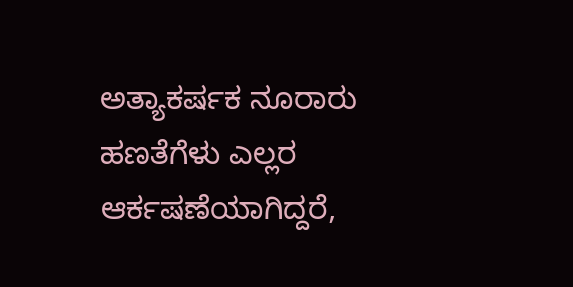ಅತ್ಯಾಕರ್ಷಕ ನೂರಾರು ಹಣತೆಗೆಳು ಎಲ್ಲರ ಆರ್ಕಷಣೆಯಾಗಿದ್ದರೆ,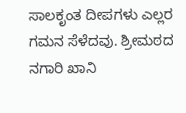ಸಾಲಕೃಂತ ದೀಪಗಳು ಎಲ್ಲರ ಗಮನ ಸೆಳೆದವು. ಶ್ರೀಮಠದ ನಗಾರಿ ಖಾನಿ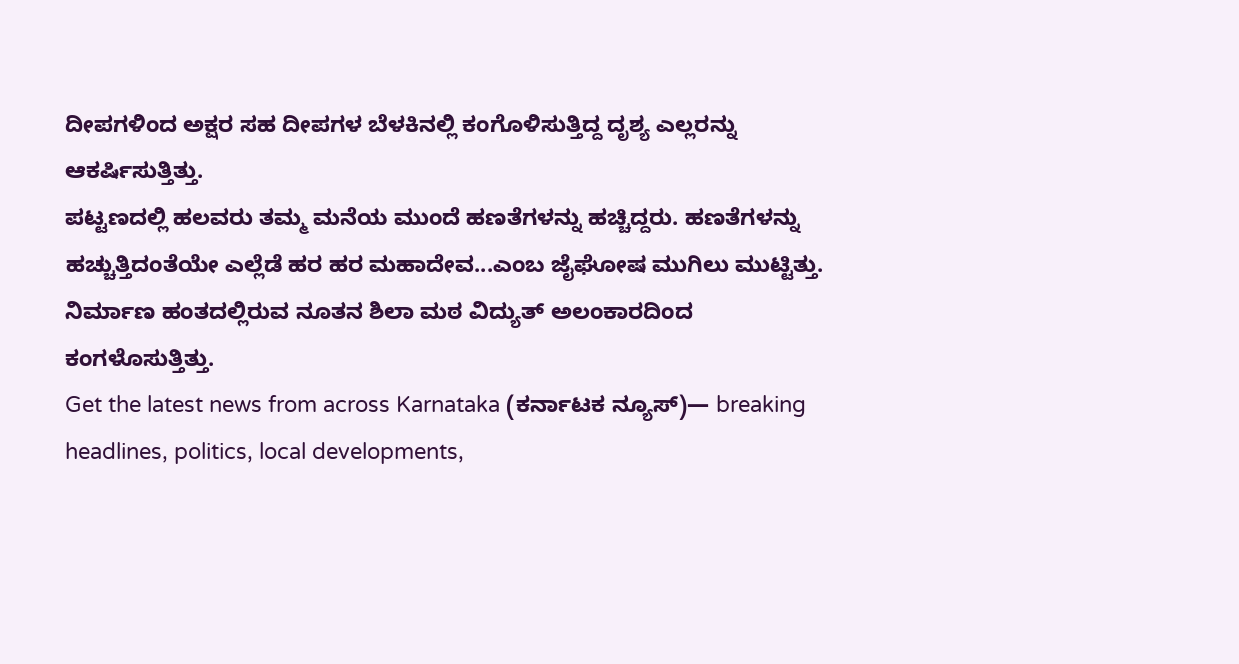ದೀಪಗಳಿಂದ ಅಕ್ಷರ ಸಹ ದೀಪಗಳ ಬೆಳಕಿನಲ್ಲಿ ಕಂಗೊಳಿಸುತ್ತಿದ್ದ ದೃಶ್ಯ ಎಲ್ಲರನ್ನು ಆಕರ್ಷಿಸುತ್ತಿತ್ತು.
ಪಟ್ಟಣದಲ್ಲಿ ಹಲವರು ತಮ್ಮ ಮನೆಯ ಮುಂದೆ ಹಣತೆಗಳನ್ನು ಹಚ್ಚಿದ್ದರು. ಹಣತೆಗಳನ್ನು ಹಚ್ಚುತ್ತಿದಂತೆಯೇ ಎಲ್ಲೆಡೆ ಹರ ಹರ ಮಹಾದೇವ...ಎಂಬ ಜೈಘೋಷ ಮುಗಿಲು ಮುಟ್ಟಿತ್ತು. ನಿರ್ಮಾಣ ಹಂತದಲ್ಲಿರುವ ನೂತನ ಶಿಲಾ ಮಠ ವಿದ್ಯುತ್ ಅಲಂಕಾರದಿಂದ ಕಂಗಳೊಸುತ್ತಿತ್ತು.
Get the latest news from across Karnataka (ಕರ್ನಾಟಕ ನ್ಯೂಸ್)— breaking headlines, politics, local developments,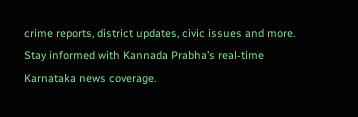crime reports, district updates, civic issues and more. Stay informed with Kannada Prabha’s real‑time Karnataka news coverage.